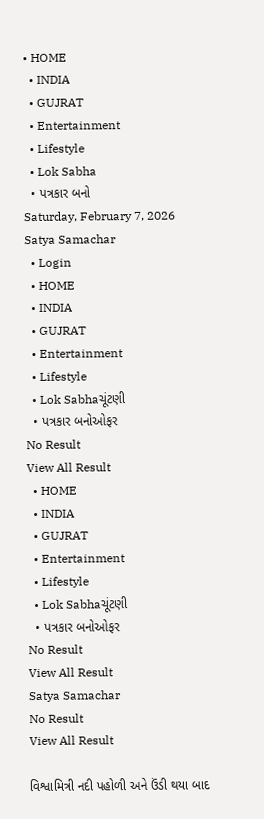• HOME
  • INDIA
  • GUJRAT
  • Entertainment
  • Lifestyle
  • Lok Sabha
  • પત્રકાર બનો
Saturday, February 7, 2026
Satya Samachar
  • Login
  • HOME
  • INDIA
  • GUJRAT
  • Entertainment
  • Lifestyle
  • Lok Sabhaચૂંટણી
  • પત્રકાર બનોઓફર
No Result
View All Result
  • HOME
  • INDIA
  • GUJRAT
  • Entertainment
  • Lifestyle
  • Lok Sabhaચૂંટણી
  • પત્રકાર બનોઓફર
No Result
View All Result
Satya Samachar
No Result
View All Result

વિશ્વામિત્રી નદી પહોળી અને ઉંડી થયા બાદ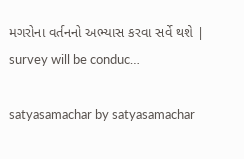મગરોના વર્તનનો અભ્યાસ કરવા સર્વે થશે | survey will be conduc…

satyasamachar by satyasamachar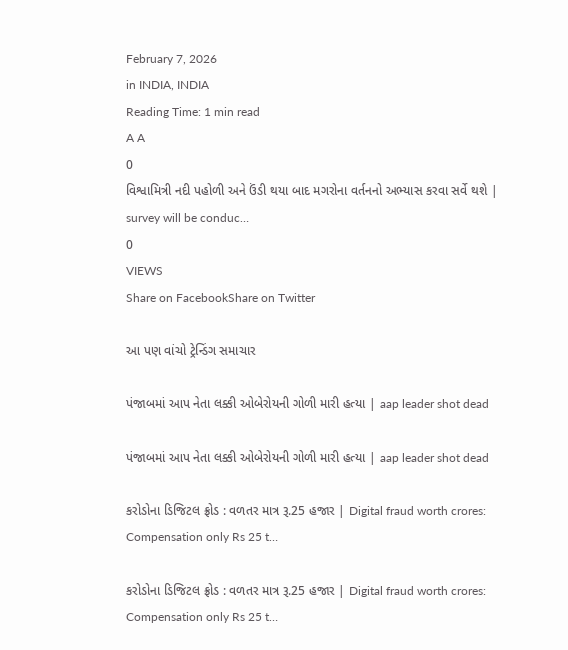February 7, 2026
in INDIA, INDIA
Reading Time: 1 min read
A A
0
વિશ્વામિત્રી નદી પહોળી અને ઉંડી થયા બાદ મગરોના વર્તનનો અભ્યાસ કરવા સર્વે થશે | survey will be conduc…
0
VIEWS
Share on FacebookShare on Twitter

આ પણ વાંચો ટ્રેન્ડિંગ સમાચાર

પંજાબમાં આપ નેતા લક્કી ઓબેરોયની ગોળી મારી હત્યા | aap leader shot dead

પંજાબમાં આપ નેતા લક્કી ઓબેરોયની ગોળી મારી હત્યા | aap leader shot dead

કરોડોના ડિજિટલ ફ્રોડ : વળતર માત્ર રૂ.25 હજાર | Digital fraud worth crores: Compensation only Rs 25 t…

કરોડોના ડિજિટલ ફ્રોડ : વળતર માત્ર રૂ.25 હજાર | Digital fraud worth crores: Compensation only Rs 25 t…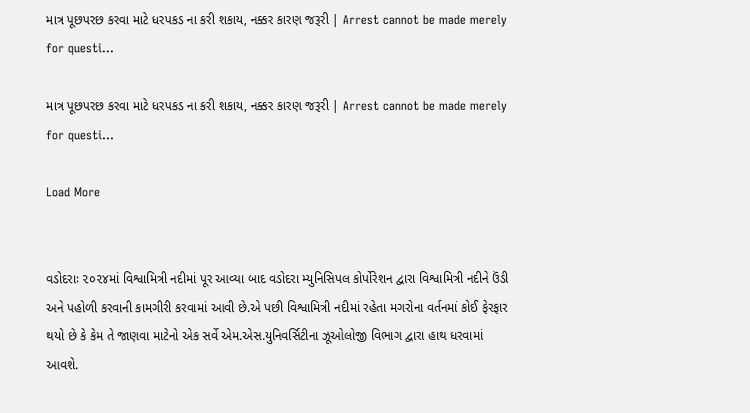માત્ર પૂછપરછ કરવા માટે ધરપકડ ના કરી શકાય, નક્કર કારણ જરૂરી | Arrest cannot be made merely for questi…

માત્ર પૂછપરછ કરવા માટે ધરપકડ ના કરી શકાય, નક્કર કારણ જરૂરી | Arrest cannot be made merely for questi…

Load More


વડોદરાઃ ૨૦૨૪માં વિશ્વામિત્રી નદીમાં પૂર આવ્યા બાદ વડોદરા મ્યુનિસિપલ કોર્પોરેશન દ્વારા વિશ્વામિત્રી નદીને ઉંડી અને પહોળી કરવાની કામગીરી કરવામાં આવી છે.એ પછી વિશ્વામિત્રી નદીમાં રહેતા મગરોના વર્તનમાં કોઈ ફેરફાર થયો છે કે કેમ તે જાણવા માટેનો એક સર્વે એમ.એસ.યુનિવર્સિટીના ઝૂઓલોજી વિભાગ દ્વારા હાથ ધરવામાં આવશે.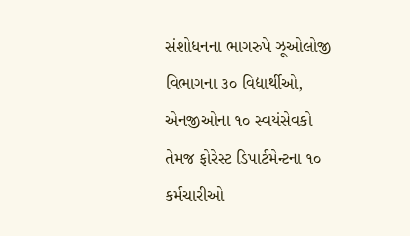સંશોધનના ભાગરુપે ઝૂઓલોજી વિભાગના ૩૦ વિદ્યાર્થીઓ, એનજીઓના ૧૦ સ્વયંસેવકો તેમજ ફોરેસ્ટ ડિપાર્ટમેન્ટના ૧૦ કર્મચારીઓ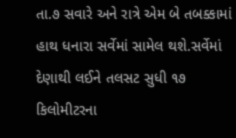તા.૭ સવારે અને રાત્રે એમ બે તબક્કામાં હાથ ધનારા સર્વેમાં સામેલ થશે.સર્વેમાં  દેણાથી લઈને તલસટ સુધી ૧૭ કિલોમીટરના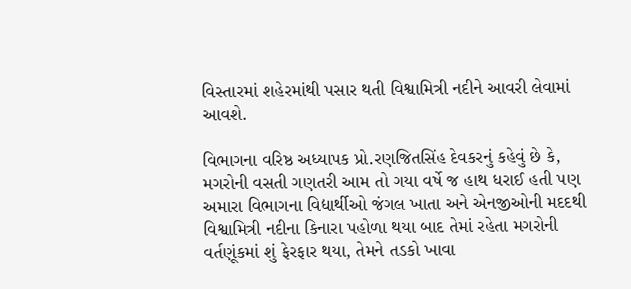વિસ્તારમાં શહેરમાંથી પસાર થતી વિશ્વામિત્રી નદીને આવરી લેવામાં આવશે.

વિભાગના વરિષ્ઠ અધ્યાપક પ્રો.રણજિતસિંહ દેવકરનું કહેવું છે કે, મગરોની વસતી ગણતરી આમ તો ગયા વર્ષે જ હાથ ધરાઈ હતી પણ અમારા વિભાગના વિદ્યાર્થીઓ જંગલ ખાતા અને એનજીઓની મદદથી વિશ્વામિત્રી નદીના કિનારા પહોળા થયા બાદ તેમાં રહેતા મગરોની વર્તણૂંકમાં શું ફેરફાર થયા, તેમને તડકો ખાવા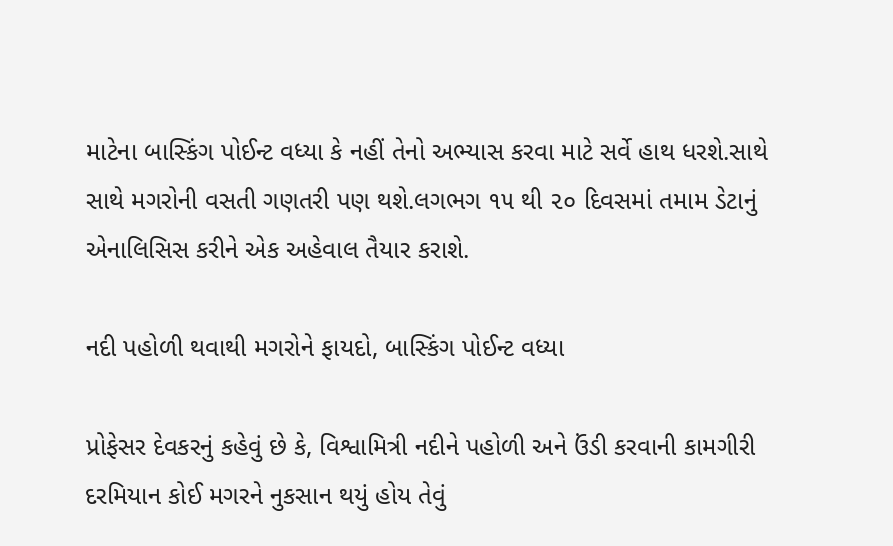માટેના બાસ્કિંગ પોઈન્ટ વધ્યા કે નહીં તેનો અભ્યાસ કરવા માટે સર્વે હાથ ધરશે.સાથે સાથે મગરોની વસતી ગણતરી પણ થશે.લગભગ ૧૫ થી ૨૦ દિવસમાં તમામ ડેટાનું એનાલિસિસ કરીને એક અહેવાલ તૈયાર કરાશે.

નદી પહોળી થવાથી મગરોને ફાયદો, બાસ્કિંગ પોઈન્ટ વધ્યા

પ્રોફેસર દેવકરનું કહેવું છે કે, વિશ્વામિત્રી નદીને પહોળી અને ઉંડી કરવાની કામગીરી દરમિયાન કોઈ મગરને નુકસાન થયું હોય તેવું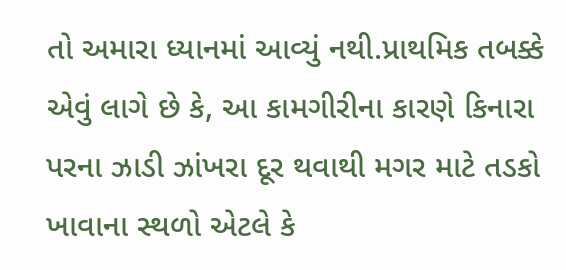તો અમારા ધ્યાનમાં આવ્યું નથી.પ્રાથમિક તબક્કે એવું લાગે છે કે, આ કામગીરીના કારણે કિનારા પરના ઝાડી ઝાંખરા દૂર થવાથી મગર માટે તડકો ખાવાના સ્થળો એટલે કે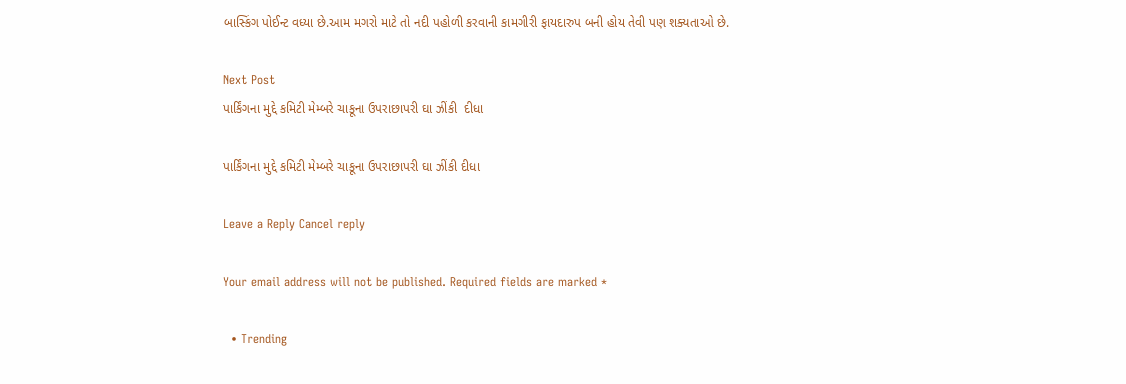બાસ્કિંગ પોઈન્ટ વધ્યા છે.આમ મગરો માટે તો નદી પહોળી કરવાની કામગીરી ફાયદારુપ બની હોય તેવી પણ શક્યતાઓ છે.

Next Post
પાર્કિંગના મુદ્દે કમિટી મેમ્બરે ચાકૂના ઉપરાછાપરી ઘા ઝીંકી  દીધા

પાર્કિંગના મુદ્દે કમિટી મેમ્બરે ચાકૂના ઉપરાછાપરી ઘા ઝીંકી દીધા

Leave a Reply Cancel reply

Your email address will not be published. Required fields are marked *

  • Trending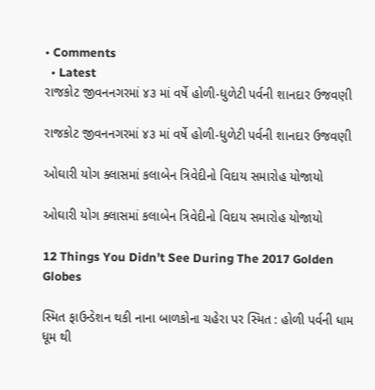• Comments
  • Latest
રાજકોટ જીવનનગરમાં ૪૩ માં વર્ષે હોળી-ધુળેટી પર્વની શાનદાર ઉજવણી

રાજકોટ જીવનનગરમાં ૪૩ માં વર્ષે હોળી-ધુળેટી પર્વની શાનદાર ઉજવણી

ઓઘારી યોગ ક્લાસમાં કલાબેન ત્રિવેદીનો વિદાય સમારોહ યોજાયો

ઓઘારી યોગ ક્લાસમાં કલાબેન ત્રિવેદીનો વિદાય સમારોહ યોજાયો

12 Things You Didn’t See During The 2017 Golden Globes

સ્મિત ફાઉન્ડેશન થકી નાના બાળકોના ચહેરા પર સ્મિત : હોળી પર્વની ધામ ધૂમ થી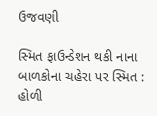ઉજવણી

સ્મિત ફાઉન્ડેશન થકી નાના બાળકોના ચહેરા પર સ્મિત : હોળી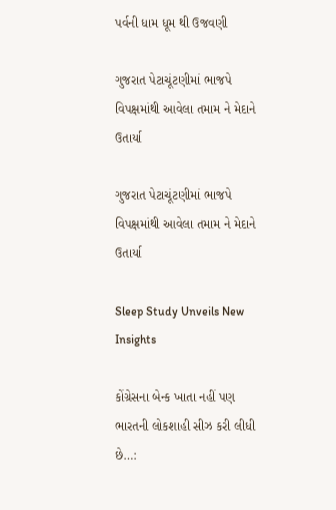પર્વની ધામ ધૂમ થી ઉજવણી

ગુજરાત પેટાચૂંટણીમાં ભાજપે વિપક્ષમાંથી આવેલા તમામ ને મેદાને ઉતાર્યા

ગુજરાત પેટાચૂંટણીમાં ભાજપે વિપક્ષમાંથી આવેલા તમામ ને મેદાને ઉતાર્યા

Sleep Study Unveils New Insights

કોંગ્રેસના બેન્ક ખાતા નહીં પણ ભારતની લોકશાહી સીઝ કરી લીધી છે…: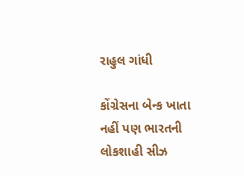રાહુલ ગાંધી

કોંગ્રેસના બેન્ક ખાતા નહીં પણ ભારતની લોકશાહી સીઝ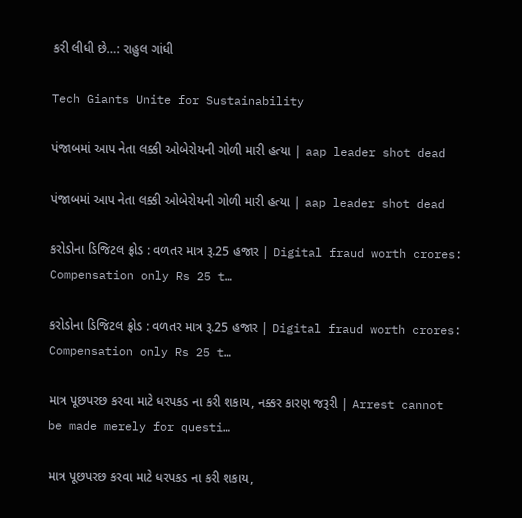કરી લીધી છે…: રાહુલ ગાંધી

Tech Giants Unite for Sustainability

પંજાબમાં આપ નેતા લક્કી ઓબેરોયની ગોળી મારી હત્યા | aap leader shot dead

પંજાબમાં આપ નેતા લક્કી ઓબેરોયની ગોળી મારી હત્યા | aap leader shot dead

કરોડોના ડિજિટલ ફ્રોડ : વળતર માત્ર રૂ.25 હજાર | Digital fraud worth crores: Compensation only Rs 25 t…

કરોડોના ડિજિટલ ફ્રોડ : વળતર માત્ર રૂ.25 હજાર | Digital fraud worth crores: Compensation only Rs 25 t…

માત્ર પૂછપરછ કરવા માટે ધરપકડ ના કરી શકાય, નક્કર કારણ જરૂરી | Arrest cannot be made merely for questi…

માત્ર પૂછપરછ કરવા માટે ધરપકડ ના કરી શકાય,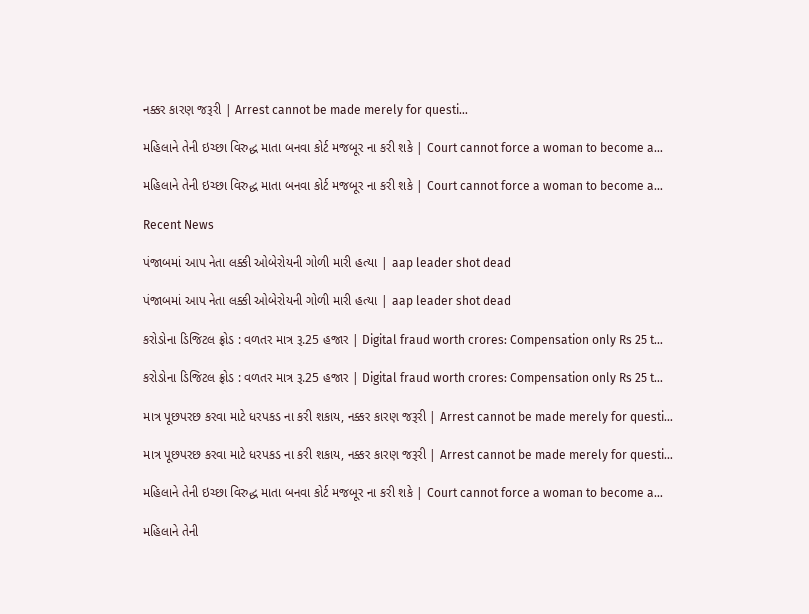નક્કર કારણ જરૂરી | Arrest cannot be made merely for questi…

મહિલાને તેની ઇચ્છા વિરુદ્ધ માતા બનવા કોર્ટ મજબૂર ના કરી શકે | Court cannot force a woman to become a…

મહિલાને તેની ઇચ્છા વિરુદ્ધ માતા બનવા કોર્ટ મજબૂર ના કરી શકે | Court cannot force a woman to become a…

Recent News

પંજાબમાં આપ નેતા લક્કી ઓબેરોયની ગોળી મારી હત્યા | aap leader shot dead

પંજાબમાં આપ નેતા લક્કી ઓબેરોયની ગોળી મારી હત્યા | aap leader shot dead

કરોડોના ડિજિટલ ફ્રોડ : વળતર માત્ર રૂ.25 હજાર | Digital fraud worth crores: Compensation only Rs 25 t…

કરોડોના ડિજિટલ ફ્રોડ : વળતર માત્ર રૂ.25 હજાર | Digital fraud worth crores: Compensation only Rs 25 t…

માત્ર પૂછપરછ કરવા માટે ધરપકડ ના કરી શકાય, નક્કર કારણ જરૂરી | Arrest cannot be made merely for questi…

માત્ર પૂછપરછ કરવા માટે ધરપકડ ના કરી શકાય, નક્કર કારણ જરૂરી | Arrest cannot be made merely for questi…

મહિલાને તેની ઇચ્છા વિરુદ્ધ માતા બનવા કોર્ટ મજબૂર ના કરી શકે | Court cannot force a woman to become a…

મહિલાને તેની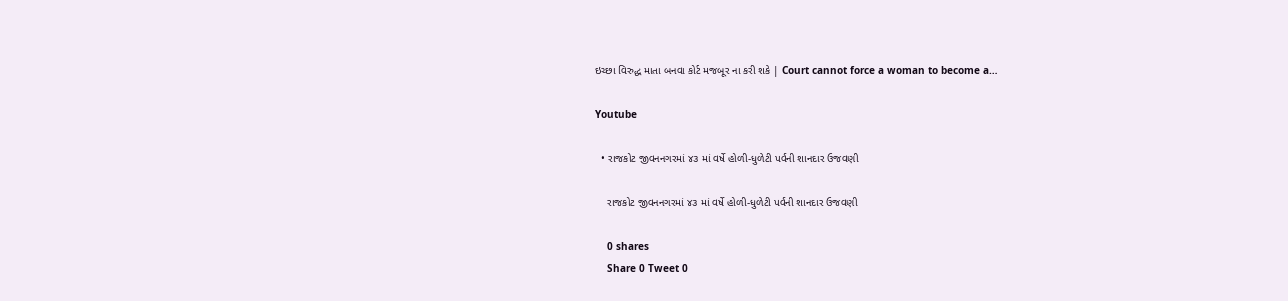ઇચ્છા વિરુદ્ધ માતા બનવા કોર્ટ મજબૂર ના કરી શકે | Court cannot force a woman to become a…

Youtube

  • રાજકોટ જીવનનગરમાં ૪૩ માં વર્ષે હોળી-ધુળેટી પર્વની શાનદાર ઉજવણી

    રાજકોટ જીવનનગરમાં ૪૩ માં વર્ષે હોળી-ધુળેટી પર્વની શાનદાર ઉજવણી

    0 shares
    Share 0 Tweet 0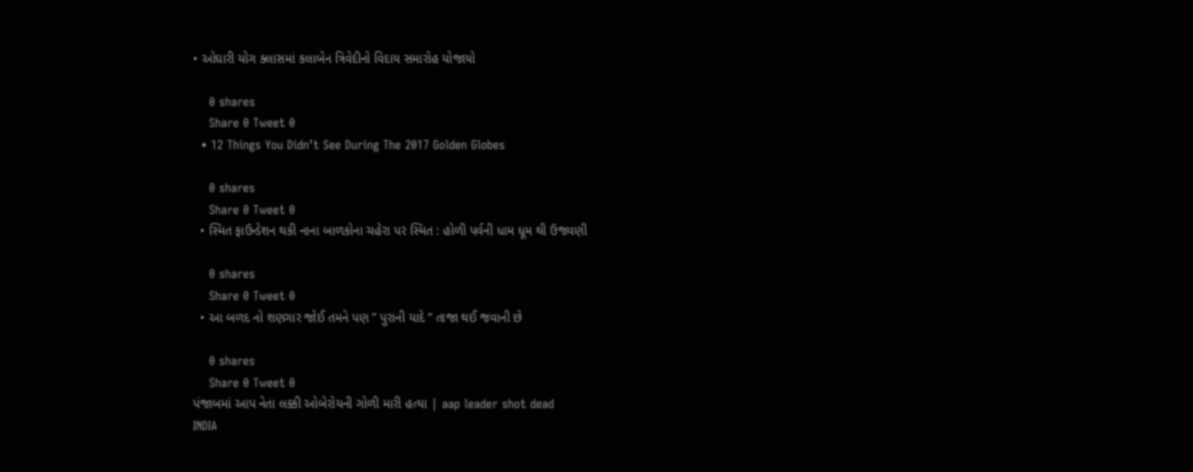• ઓઘારી યોગ ક્લાસમાં કલાબેન ત્રિવેદીનો વિદાય સમારોહ યોજાયો

    0 shares
    Share 0 Tweet 0
  • 12 Things You Didn’t See During The 2017 Golden Globes

    0 shares
    Share 0 Tweet 0
  • સ્મિત ફાઉન્ડેશન થકી નાના બાળકોના ચહેરા પર સ્મિત : હોળી પર્વની ધામ ધૂમ થી ઉજવણી

    0 shares
    Share 0 Tweet 0
  • આ બળદ નો શણગાર જોઈ તમને પણ ” પુરાની યાદે ” તાજા થઈ જવાની છે

    0 shares
    Share 0 Tweet 0
પંજાબમાં આપ નેતા લક્કી ઓબેરોયની ગોળી મારી હત્યા | aap leader shot dead
INDIA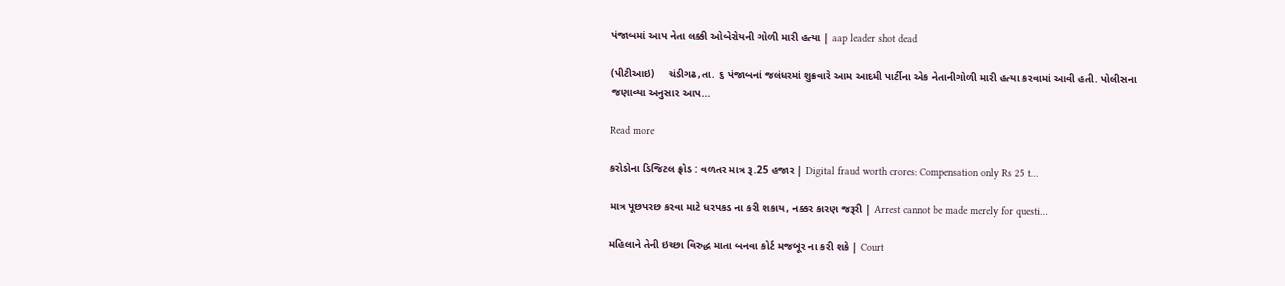પંજાબમાં આપ નેતા લક્કી ઓબેરોયની ગોળી મારી હત્યા | aap leader shot dead

(પીટીઆઇ)     ચંડીગઢ,તા. ૬ પંજાબનાં જલંધરમાં શુક્રવારે આમ આદમી પાર્ટીના એક નેતાનીગોળી મારી હત્યા કરવામાં આવી હતી. પોલીસના જણાવ્યા અનુસાર આપ...

Read more

કરોડોના ડિજિટલ ફ્રોડ : વળતર માત્ર રૂ.25 હજાર | Digital fraud worth crores: Compensation only Rs 25 t…

માત્ર પૂછપરછ કરવા માટે ધરપકડ ના કરી શકાય, નક્કર કારણ જરૂરી | Arrest cannot be made merely for questi…

મહિલાને તેની ઇચ્છા વિરુદ્ધ માતા બનવા કોર્ટ મજબૂર ના કરી શકે | Court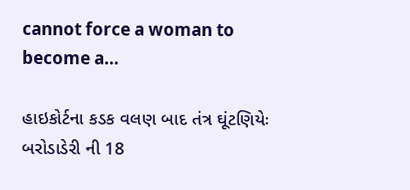cannot force a woman to become a…

હાઇકોર્ટના કડક વલણ બાદ તંત્ર ઘૂંટણિયેઃ બરોડાડેરી ની 18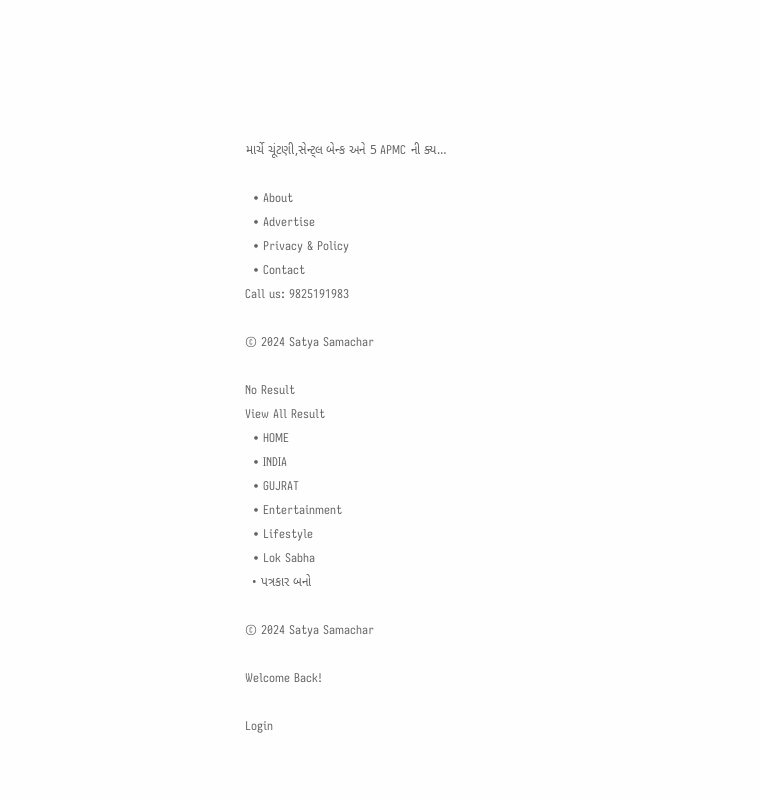માર્ચે ચૂંટણી,સેન્ટ્લ બેન્ક અને 5 APMC ની ક્ય…

  • About
  • Advertise
  • Privacy & Policy
  • Contact
Call us: 9825191983

© 2024 Satya Samachar

No Result
View All Result
  • HOME
  • INDIA
  • GUJRAT
  • Entertainment
  • Lifestyle
  • Lok Sabha
  • પત્રકાર બનો

© 2024 Satya Samachar

Welcome Back!

Login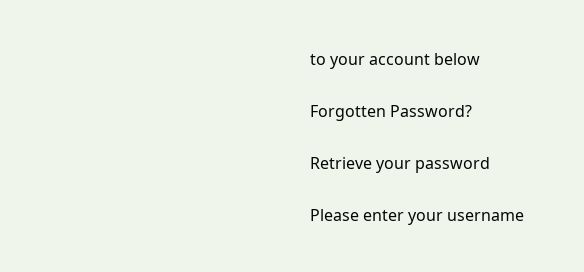to your account below

Forgotten Password?

Retrieve your password

Please enter your username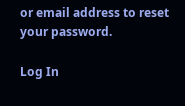or email address to reset your password.

Log In